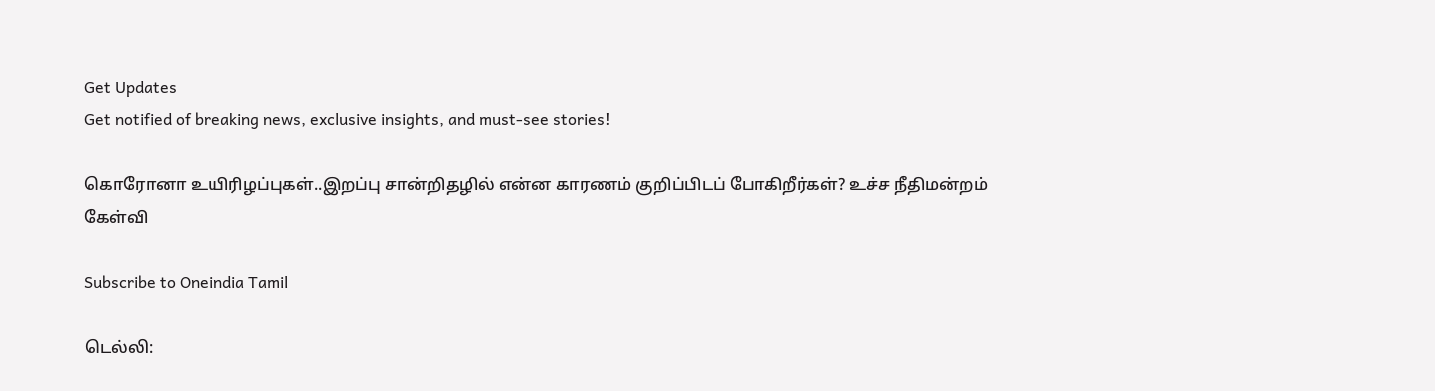Get Updates
Get notified of breaking news, exclusive insights, and must-see stories!

கொரோனா உயிரிழப்புகள்..இறப்பு சான்றிதழில் என்ன காரணம் குறிப்பிடப் போகிறீர்கள்? உச்ச நீதிமன்றம் கேள்வி

Subscribe to Oneindia Tamil

டெல்லி: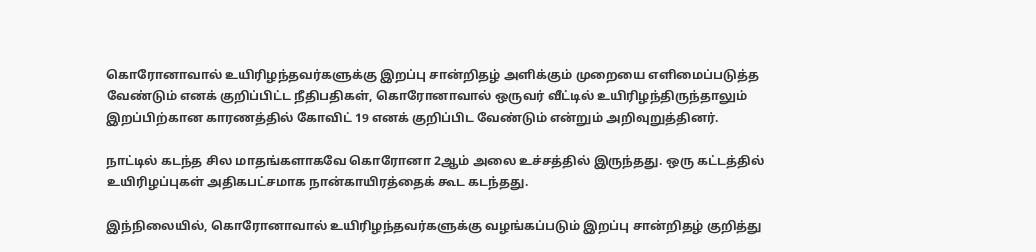கொரோனாவால் உயிரிழந்தவர்களுக்கு இறப்பு சான்றிதழ் அளிக்கும் முறையை எளிமைப்படுத்த வேண்டும் எனக் குறிப்பிட்ட நீதிபதிகள், கொரோனாவால் ஒருவர் வீட்டில் உயிரிழந்திருந்தாலும் இறப்பிற்கான காரணத்தில் கோவிட் 19 எனக் குறிப்பிட வேண்டும் என்றும் அறிவுறுத்தினர்.

நாட்டில் கடந்த சில மாதங்களாகவே கொரோனா 2ஆம் அலை உச்சத்தில் இருந்தது. ஒரு கட்டத்தில் உயிரிழப்புகள் அதிகபட்சமாக நான்காயிரத்தைக் கூட கடந்தது.

இந்நிலையில், கொரோனாவால் உயிரிழந்தவர்களுக்கு வழங்கப்படும் இறப்பு சான்றிதழ் குறித்து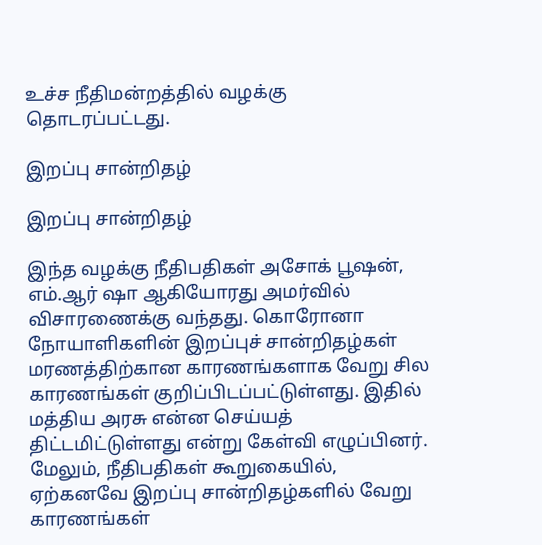உச்ச நீதிமன்றத்தில் வழக்கு தொடரப்பட்டது.

இறப்பு சான்றிதழ்

இறப்பு சான்றிதழ்

இந்த வழக்கு நீதிபதிகள் அசோக் பூஷன், எம்.ஆர் ஷா ஆகியோரது அமர்வில் விசாரணைக்கு வந்தது. கொரோனா நோயாளிகளின் இறப்புச் சான்றிதழ்கள் மரணத்திற்கான காரணங்களாக வேறு சில காரணங்கள் குறிப்பிடப்பட்டுள்ளது. இதில் மத்திய அரசு என்ன செய்யத் திட்டமிட்டுள்ளது என்று கேள்வி எழுப்பினர். மேலும், நீதிபதிகள் கூறுகையில், ஏற்கனவே இறப்பு சான்றிதழ்களில் வேறு காரணங்கள்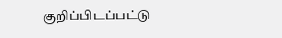குறிப்பிடப்பட்டு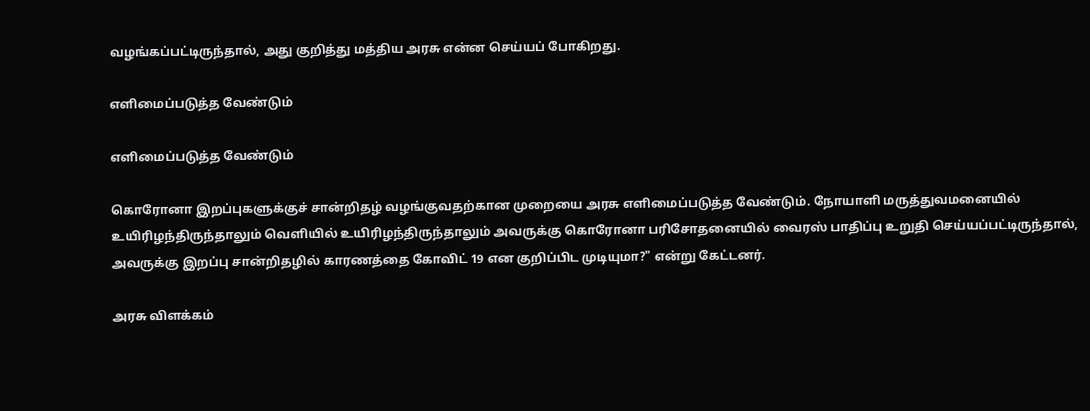வழங்கப்பட்டிருந்தால், அது குறித்து மத்திய அரசு என்ன செய்யப் போகிறது.

எளிமைப்படுத்த வேண்டும்

எளிமைப்படுத்த வேண்டும்

கொரோனா இறப்புகளுக்குச் சான்றிதழ் வழங்குவதற்கான முறையை அரசு எளிமைப்படுத்த வேண்டும். நோயாளி மருத்துவமனையில் உயிரிழந்திருந்தாலும் வெளியில் உயிரிழந்திருந்தாலும் அவருக்கு கொரோனா பரிசோதனையில் வைரஸ் பாதிப்பு உறுதி செய்யப்பட்டிருந்தால், அவருக்கு இறப்பு சான்றிதழில் காரணத்தை கோவிட் 19 என குறிப்பிட முடியுமா?" என்று கேட்டனர்.

அரசு விளக்கம்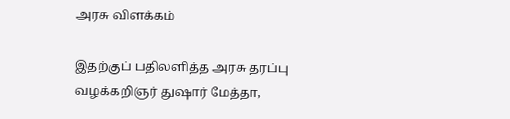அரசு விளக்கம்

இதற்குப் பதிலளித்த அரசு தரப்பு வழக்கறிஞர் துஷார் மேத்தா,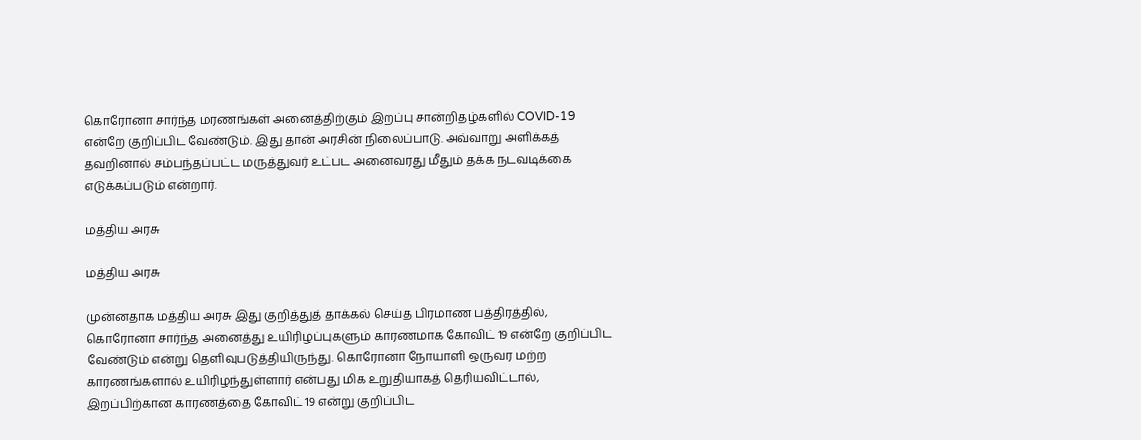கொரோனா சார்ந்த மரணங்கள் அனைத்திற்கும் இறப்பு சான்றிதழ்களில் COVID-19 என்றே குறிப்பிட வேண்டும். இது தான் அரசின் நிலைப்பாடு. அவ்வாறு அளிக்கத் தவறினால் சம்பந்தப்பட்ட மருத்துவர் உட்பட அனைவரது மீதும் தக்க நடவடிக்கை எடுக்கப்படும் என்றார்.

மத்திய அரசு

மத்திய அரசு

முன்னதாக மத்திய அரசு இது குறித்துத் தாக்கல் செய்த பிரமாண பத்திரத்தில், கொரோனா சார்ந்த அனைத்து உயிரிழப்புகளும் காரணமாக கோவிட் 19 என்றே குறிப்பிட வேண்டும் என்று தெளிவுபடுத்தியிருந்து. கொரோனா நோயாளி ஒருவர மற்ற காரணங்களால் உயிரிழந்துள்ளார் என்பது மிக உறுதியாகத் தெரியவிட்டால், இறப்பிற்கான காரணத்தை கோவிட் 19 என்று குறிப்பிட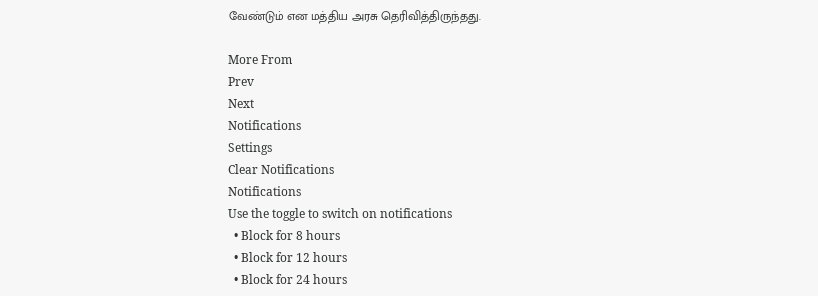வேண்டும் என மத்திய அரசு தெரிவித்திருந்தது.

More From
Prev
Next
Notifications
Settings
Clear Notifications
Notifications
Use the toggle to switch on notifications
  • Block for 8 hours
  • Block for 12 hours
  • Block for 24 hours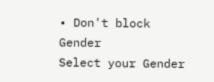• Don't block
Gender
Select your Gender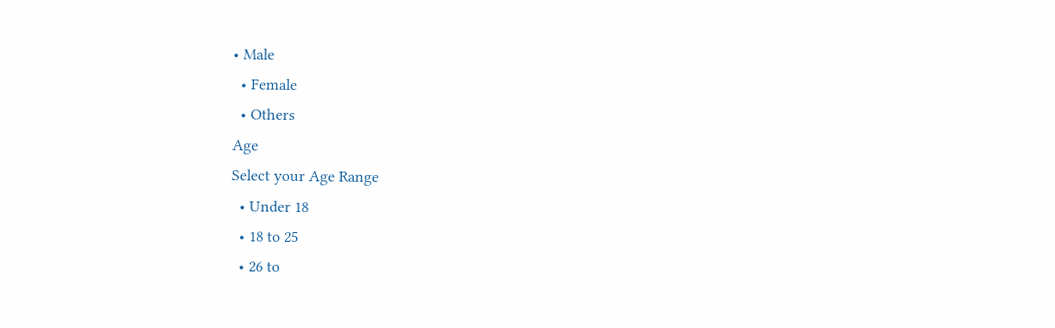• Male
  • Female
  • Others
Age
Select your Age Range
  • Under 18
  • 18 to 25
  • 26 to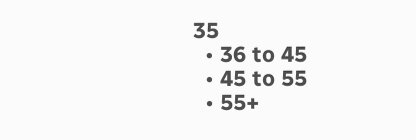35
  • 36 to 45
  • 45 to 55
  • 55+